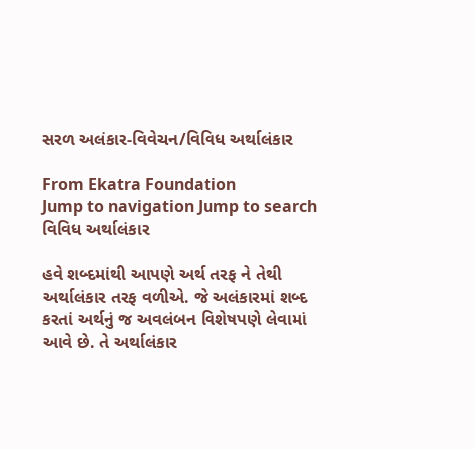સરળ અલંકાર-વિવેચન/વિવિધ અર્થાલંકાર

From Ekatra Foundation
Jump to navigation Jump to search
વિવિધ અર્થાલંકાર

હવે શબ્દમાંથી આપણે અર્થ તરફ ને તેથી અર્થાલંકાર તરફ વળીએ. જે અલંકારમાં શબ્દ કરતાં અર્થનું જ અવલંબન વિશેષપણે લેવામાં આવે છે. તે અર્થાલંકાર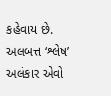કહેવાય છે. અલબત્ત ‘શ્લેષ’ અલંકાર એવો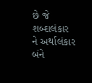છે જે શબ્દાલંકાર ને અર્થાલંકાર બંને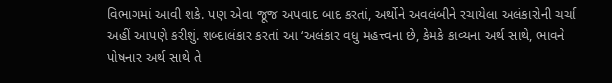વિભાગમાં આવી શકે. પણ એવા જૂજ અપવાદ બાદ કરતાં, અર્થોને અવલંબીને રચાયેલા અલંકારોની ચર્ચા અહીં આપણે કરીશું. શબ્દાલંકાર કરતાં આ ‘અલંકાર વધુ મહત્ત્વના છે, કેમકે કાવ્યના અર્થ સાથે, ભાવને પોષનાર અર્થ સાથે તે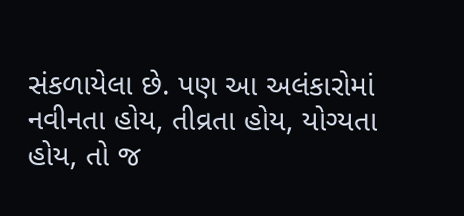સંકળાયેલા છે. પણ આ અલંકારોમાં નવીનતા હોય, તીવ્રતા હોય, યોગ્યતા હોય, તો જ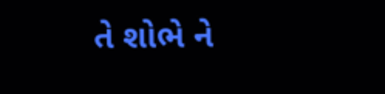તે શોભે ને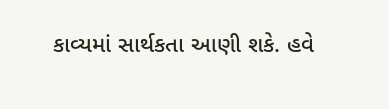કાવ્યમાં સાર્થકતા આણી શકે. હવે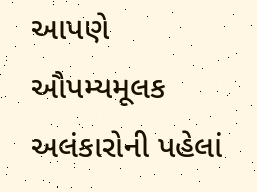આપણે ઔપમ્યમૂલક અલંકારોની પહેલાં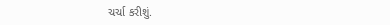ચર્ચા કરીશું.